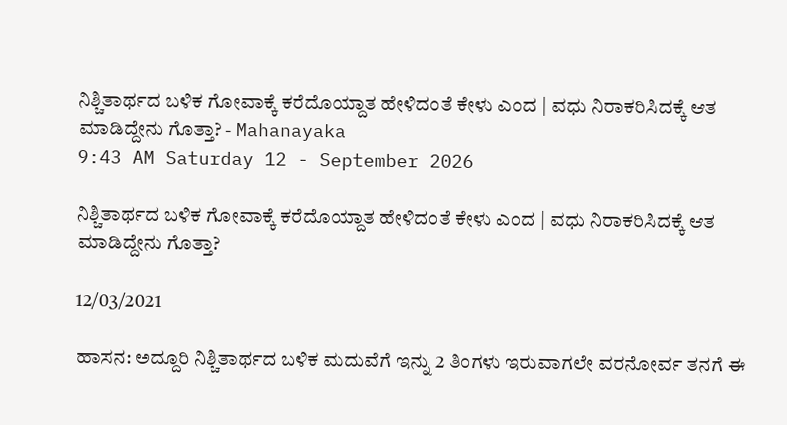ನಿಶ್ಚಿತಾರ್ಥದ ಬಳಿಕ ಗೋವಾಕ್ಕೆ ಕರೆದೊಯ್ದಾತ ಹೇಳಿದಂತೆ ಕೇಳು ಎಂದ | ವಧು ನಿರಾಕರಿಸಿದಕ್ಕೆ ಆತ ಮಾಡಿದ್ದೇನು ಗೊತ್ತಾ? - Mahanayaka
9:43 AM Saturday 12 - September 2026

ನಿಶ್ಚಿತಾರ್ಥದ ಬಳಿಕ ಗೋವಾಕ್ಕೆ ಕರೆದೊಯ್ದಾತ ಹೇಳಿದಂತೆ ಕೇಳು ಎಂದ | ವಧು ನಿರಾಕರಿಸಿದಕ್ಕೆ ಆತ ಮಾಡಿದ್ದೇನು ಗೊತ್ತಾ?

12/03/2021

ಹಾಸನ: ಅದ್ದೂರಿ ನಿಶ್ಚಿತಾರ್ಥದ ಬಳಿಕ ಮದುವೆಗೆ ಇನ್ನು 2 ತಿಂಗಳು ಇರುವಾಗಲೇ ವರನೋರ್ವ ತನಗೆ ಈ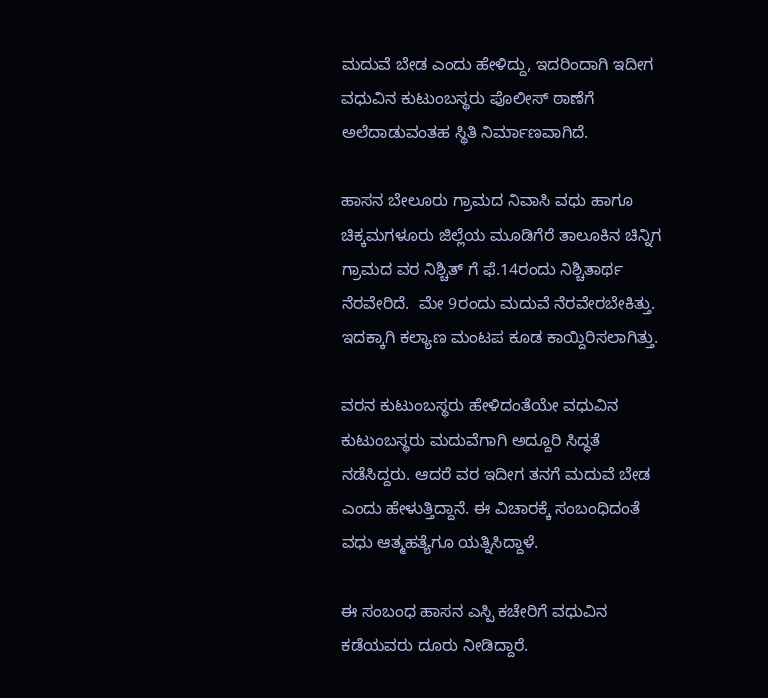ಮದುವೆ ಬೇಡ ಎಂದು ಹೇಳಿದ್ದು, ಇದರಿಂದಾಗಿ ಇದೀಗ ವಧುವಿನ ಕುಟುಂಬಸ್ಥರು ಪೊಲೀಸ್ ಠಾಣೆಗೆ ಅಲೆದಾಡುವಂತಹ ಸ್ಥಿತಿ ನಿರ್ಮಾಣವಾಗಿದೆ.

ಹಾಸನ ಬೇಲೂರು ಗ್ರಾಮದ ನಿವಾಸಿ ವಧು ಹಾಗೂ ಚಿಕ್ಕಮಗಳೂರು ಜಿಲ್ಲೆಯ ಮೂಡಿಗೆರೆ ತಾಲೂಕಿನ ಚಿನ್ನಿಗ ಗ್ರಾಮದ ವರ ನಿಶ್ಚಿತ್ ಗೆ ಫೆ.14ರಂದು ನಿಶ್ಚಿತಾರ್ಥ ನೆರವೇರಿದೆ.  ಮೇ 9ರಂದು ಮದುವೆ ನೆರವೇರಬೇಕಿತ್ತು. ಇದಕ್ಕಾಗಿ ಕಲ್ಯಾಣ ಮಂಟಪ ಕೂಡ ಕಾಯ್ದಿರಿಸಲಾಗಿತ್ತು.

ವರನ ಕುಟುಂಬಸ್ಥರು ಹೇಳಿದಂತೆಯೇ ವಧುವಿನ ಕುಟುಂಬಸ್ಥರು ಮದುವೆಗಾಗಿ ಅದ್ದೂರಿ ಸಿದ್ಧತೆ ನಡೆಸಿದ್ದರು. ಆದರೆ ವರ ಇದೀಗ ತನಗೆ ಮದುವೆ ಬೇಡ ಎಂದು ಹೇಳುತ್ತಿದ್ದಾನೆ. ಈ ವಿಚಾರಕ್ಕೆ ಸಂಬಂಧಿದಂತೆ ವಧು ಆತ್ಮಹತ್ಯೆಗೂ ಯತ್ನಿಸಿದ್ದಾಳೆ.

ಈ ಸಂಬಂಧ ಹಾಸನ ಎಸ್ಪಿ ಕಚೇರಿಗೆ ವಧುವಿನ ಕಡೆಯವರು ದೂರು ನೀಡಿದ್ದಾರೆ.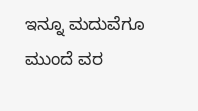ಇನ್ನೂ ಮದುವೆಗೂ ಮುಂದೆ ವರ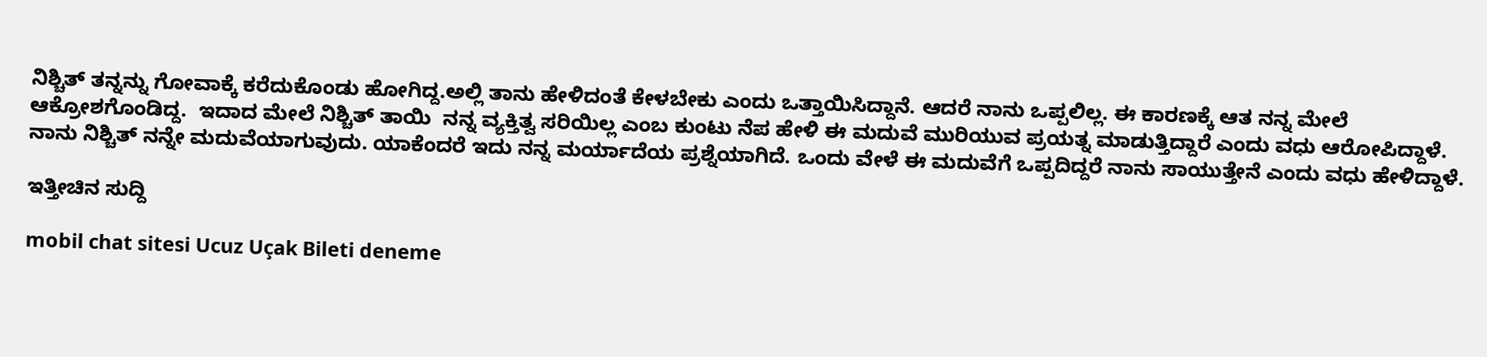ನಿಶ್ಚಿತ್ ತನ್ನನ್ನು ಗೋವಾಕ್ಕೆ ಕರೆದುಕೊಂಡು ಹೋಗಿದ್ದ.ಅಲ್ಲಿ ತಾನು ಹೇಳಿದಂತೆ ಕೇಳಬೇಕು ಎಂದು ಒತ್ತಾಯಿಸಿದ್ದಾನೆ. ಆದರೆ ನಾನು ಒಪ್ಪಲಿಲ್ಲ. ಈ ಕಾರಣಕ್ಕೆ ಆತ ನನ್ನ ಮೇಲೆ ಆಕ್ರೋಶಗೊಂಡಿದ್ದ.  ಇದಾದ ಮೇಲೆ ನಿಶ್ಚಿತ್ ತಾಯಿ  ನನ್ನ ವ್ಯಕ್ತಿತ್ವ ಸರಿಯಿಲ್ಲ ಎಂಬ ಕುಂಟು ನೆಪ ಹೇಳಿ ಈ ಮದುವೆ ಮುರಿಯುವ ಪ್ರಯತ್ನ ಮಾಡುತ್ತಿದ್ದಾರೆ ಎಂದು ವಧು ಆರೋಪಿದ್ದಾಳೆ.  ನಾನು ನಿಶ್ಚಿತ್ ನನ್ನೇ ಮದುವೆಯಾಗುವುದು. ಯಾಕೆಂದರೆ ಇದು ನನ್ನ ಮರ್ಯಾದೆಯ ಪ್ರಶ್ನೆಯಾಗಿದೆ. ಒಂದು ವೇಳೆ ಈ ಮದುವೆಗೆ ಒಪ್ಪದಿದ್ದರೆ ನಾನು ಸಾಯುತ್ತೇನೆ ಎಂದು ವಧು ಹೇಳಿದ್ದಾಳೆ.

ಇತ್ತೀಚಿನ ಸುದ್ದಿ

mobil chat sitesi Ucuz Uçak Bileti deneme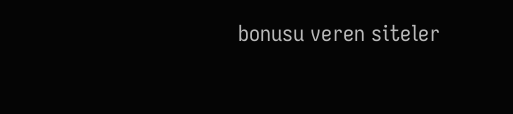bonusu veren siteler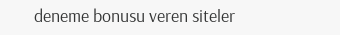deneme bonusu veren siteler